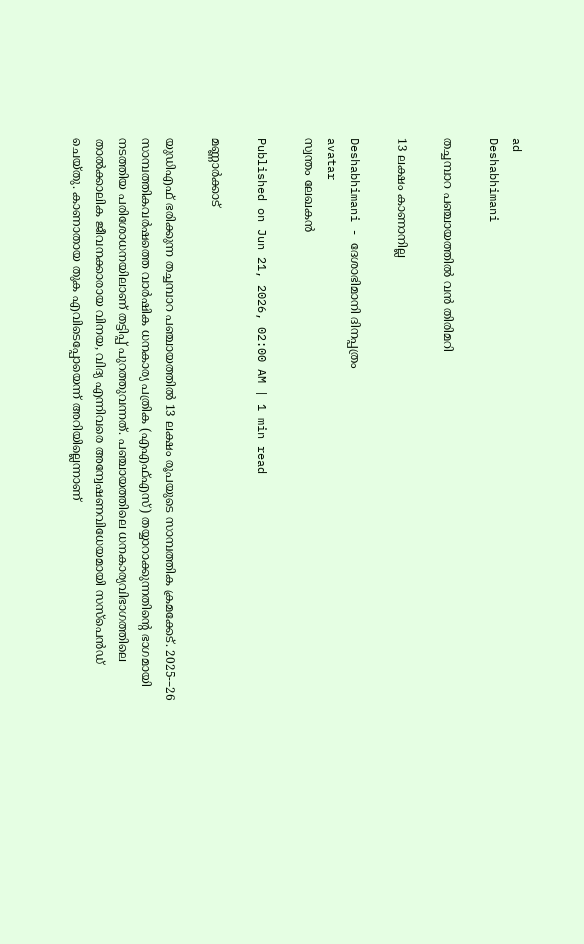ad
Deshabhimani

തച്ചമ്പാറ പഞ്ചായത്തിൽ വൻ തിരിമറി

13 ലക്ഷം കാണാനില്ല

Deshabhimani - ദേശാഭിമാനി ദിനപ്പത്രം
avatar
സ്വന്തം ലേഖകൻ

Published on Jun 21, 2026, 02:00 AM | 1 min read

മണ്ണാർക്കാട്

യുഡിഎഫ് ഭരിക്കുന്ന തച്ചമ്പാറ പഞ്ചായത്തിൽ 13 ലക്ഷം രൂപയുടെ സാമ്പത്തിക ക്രമക്കേട്‌. 2025-–26 സാമ്പത്തികവർഷത്തെ വാർഷിക ധനകാര്യ പത്രിക (എഎഫ്‌എസ്) തയ്യാറാക്കുന്നതിന്റെ ഭാഗമായി നടത്തിയ പരിശോധനയിലാണ് തട്ടിപ്പ്‌ പുറത്തുവന്നത്‌. പഞ്ചായത്തിലെ ധനകാര്യവിഭാഗത്തിലെ താൽക്കാലിക ജീവനക്കാരായ വിനയ, വിദ്യ എന്നിവരെ അന്വേഷണവിധേയമായി സസ്‌പെൻഡ്‌ ചെയ്‌തു. കാണാതായ തുക എവിടെപ്പോയെന്ന്‌ അറിയില്ലെന്നാണ്‌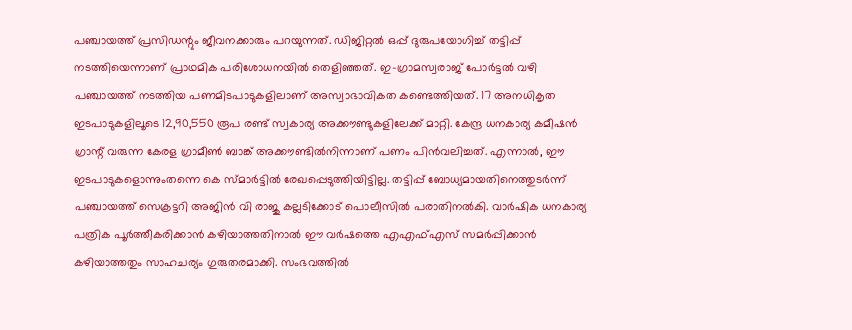പഞ്ചായത്ത്‌ പ്രസിഡന്റും ജീവനക്കാരും പറയുന്നത്‌. ഡിജിറ്റൽ ഒപ്പ് ദുരുപയോഗിച്ച്‌ തട്ടിപ്പ്‌ നടത്തിയെന്നാണ് പ്രാഥമിക പരിശോധനയിൽ തെളിഞ്ഞത്. ഇ–ഗ്രാമസ്വരാജ്‌ പോർട്ടൽ വഴി പഞ്ചായത്ത്‌ നടത്തിയ പണമിടപാടുകളിലാണ്‌ അസ്വാഭാവികത കണ്ടെത്തിയത്‌. 17 അനധികൃത ഇടപാടുകളിലൂടെ 12,90,550 രൂപ രണ്ട്‌ സ്വകാര്യ അക്കൗണ്ടുകളിലേക്ക് മാറ്റി. കേന്ദ്ര ധനകാര്യ കമീഷൻ ഗ്രാന്റ് വരുന്ന കേരള ഗ്രാമീൺ ബാങ്ക്‌ അക്കൗണ്ടിൽനിന്നാണ്‌ പണം പിൻവലിച്ചത്. എന്നാൽ, ഇ‍ൗ ഇടപാടുകളൊന്നുംതന്നെ കെ സ്‌മാർട്ടിൽ രേഖപ്പെടുത്തിയിട്ടില്ല. തട്ടിപ്പ്‌ ബോധ്യമായതിനെത്തുടർന്ന്‌ പഞ്ചായത്ത്‌ സെക്രട്ടറി അജിൻ വി രാജു കല്ലടിക്കോട് പൊലീസിൽ പരാതിനൽകി. വാർഷിക ധനകാര്യ പത്രിക പൂർത്തീകരിക്കാൻ കഴിയാത്തതിനാൽ ഈ വർഷത്തെ എഎഫ്എസ് സമർപ്പിക്കാൻ കഴിയാത്തതും സാഹചര്യം ഗുരുതരമാക്കി. സംഭവത്തിൽ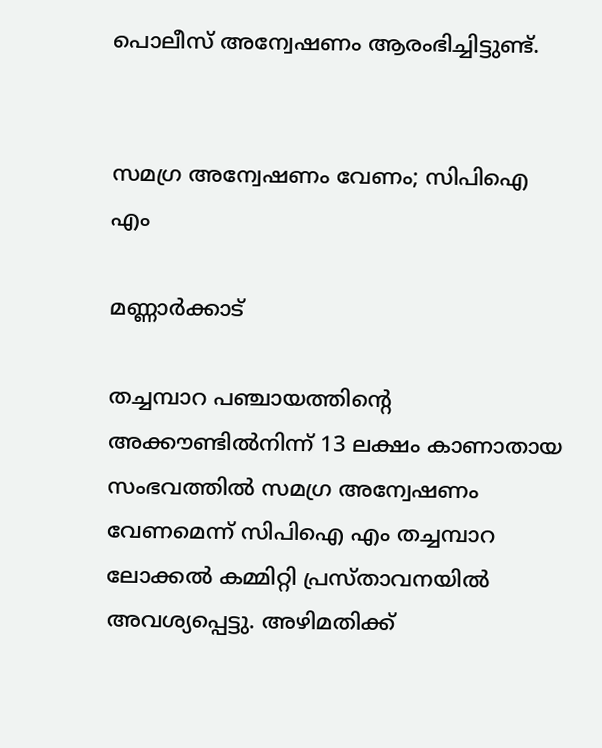പൊലീസ്‌ അന്വേഷണം ആരംഭിച്ചിട്ടുണ്ട്‌.


സമഗ്ര അന്വേഷണം വേണം; സിപിഐ എം

മണ്ണാർക്കാട്

തച്ചമ്പാറ പഞ്ചായത്തിന്റെ അക്കൗണ്ടിൽനിന്ന്‌ 13 ലക്ഷം കാണാതായ സംഭവത്തിൽ സമഗ്ര അന്വേഷണം വേണമെന്ന് സിപിഐ എം തച്ചമ്പാറ ലോക്കൽ കമ്മിറ്റി പ്രസ്‌താവനയിൽ അവശ്യപ്പെട്ടു. അഴിമതിക്ക്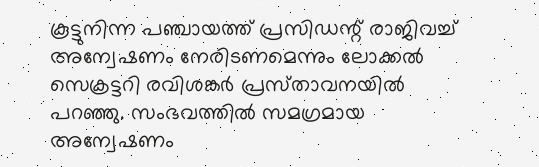കൂട്ടുനിന്ന പഞ്ചായത്ത് പ്രസിഡന്റ്‌ രാജിവച്ച് അന്വേഷണം നേരിടണമെന്നും ലോക്കൽ സെക്രട്ടറി രവിശങ്കർ പ്രസ്‌താവനയിൽ പറഞ്ഞു. സംഭവത്തിൽ സമഗ്രമായ അന്വേഷണം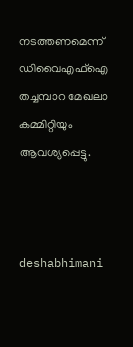നടത്തണമെന്ന് ഡിവൈഎഫ്ഐ തച്ചമ്പാറ മേഖലാ കമ്മിറ്റിയും ആവശ്യപ്പെട്ടു.



deshabhimani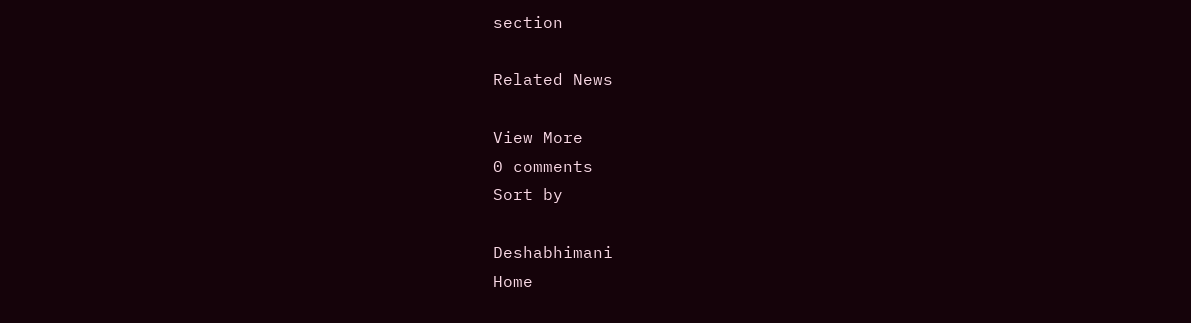section

Related News

View More
0 comments
Sort by

Deshabhimani
Home